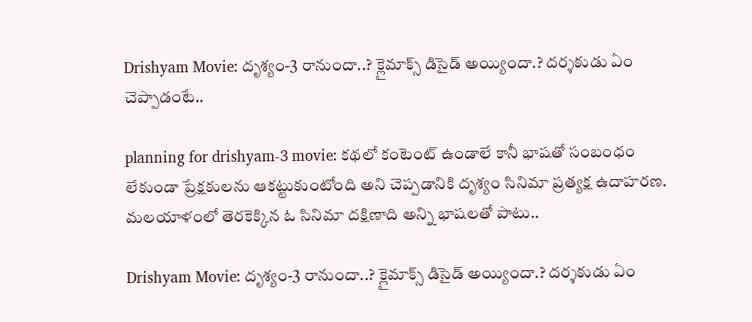Drishyam Movie: దృశ్యం-3 రానుందా..? క్లైమాక్స్‌ డిసైడ్‌ అయ్యిందా.? దర్శకుడు ఏం చెప్పాడంటే..

planning for drishyam-3 movie: కథలో కంటెంట్‌ ఉండాలే కానీ భాషతో సంబంధం లేకుండా ప్రేక్షకులను ఆకట్టుకుంటోంది అని చెప్పడానికి దృశ్యం సినిమా ప్రత్యక్ష ఉదాహరణ. మలయాళంలో తెరకెక్కిన ఓ సినిమా దక్షిణాది అన్ని భాషలతో పాటు..

Drishyam Movie: దృశ్యం-3 రానుందా..? క్లైమాక్స్‌ డిసైడ్‌ అయ్యిందా.? దర్శకుడు ఏం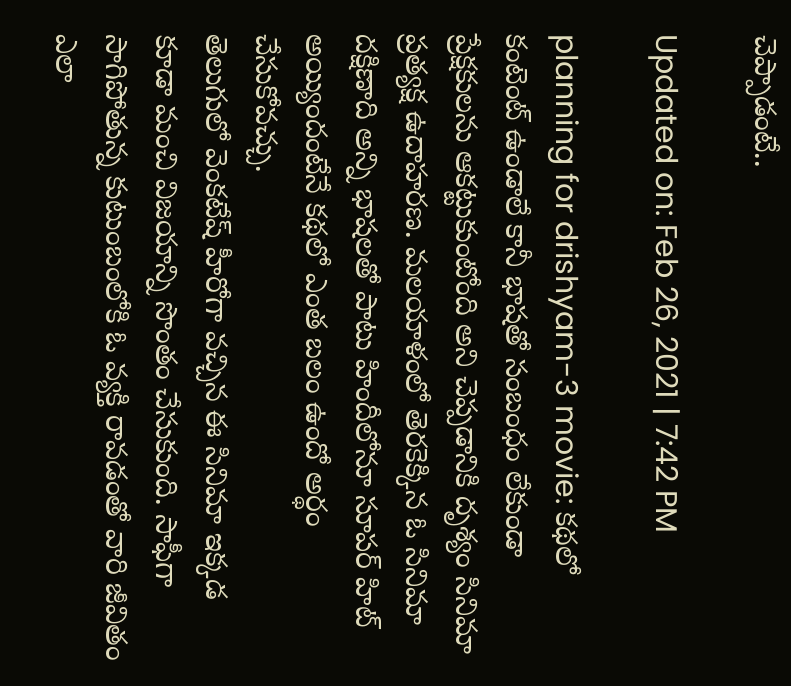చెప్పాడంటే..

Updated on: Feb 26, 2021 | 7:42 PM

planning for drishyam-3 movie: కథలో కంటెంట్‌ ఉండాలే కానీ భాషతో సంబంధం లేకుండా ప్రేక్షకులను ఆకట్టుకుంటోంది అని చెప్పడానికి దృశ్యం సినిమా ప్రత్యక్ష ఉదాహరణ. మలయాళంలో తెరకెక్కిన ఓ సినిమా దక్షిణాది అన్ని భాషలతో పాటు హిందీలోనూ సూపర్‌ హిట్‌ అయ్యిందంటేనే కథలో ఎంత బలం ఉందో అర్థం చేసుకోవచ్చు.
తెలుగులో వెంకటేష్‌ హీరోగా వచ్చిన ఈ సినిమా ఇక్కడ కూడా మంచి విజయాన్ని సొంతం చేసుకుంది. సాఫీగా సాగిపోతున్న కుటుంబంలోకి ఓ వ్యక్తి రావడంతో వారి జీవితం ఎలా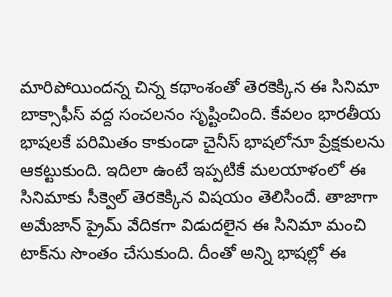మారిపోయిందన్న చిన్న కథాంశంతో తెరకెక్కిన ఈ సినిమా బాక్సాఫీస్‌ వద్ద సంచలనం సృష్టించింది. కేవలం భారతీయ భాషలకే పరిమితం కాకుండా చైనీస్‌ భాషలోనూ ప్రేక్షకులను ఆకట్టుకుంది. ఇదిలా ఉంటే ఇప్పటికే మలయాళంలో ఈ సినిమాకు సీక్వెల్‌ తెరకెక్కిన విషయం తెలిసిందే. తాజాగా అమేజాన్‌ ప్రైమ్‌ వేదికగా విడుదలైన ఈ సినిమా మంచి టాక్‌ను సొంతం చేసుకుంది. దీంతో అన్ని భాషల్లో ఈ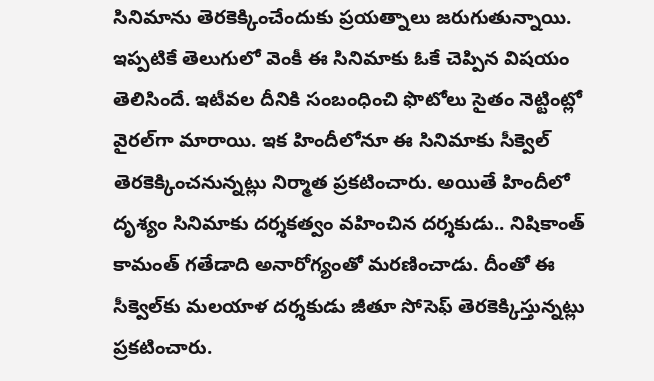సినిమాను తెరకెక్కించేందుకు ప్రయత్నాలు జరుగుతున్నాయి. ఇప్పటికే తెలుగులో వెంకీ ఈ సినిమాకు ఓకే చెప్పిన విషయం తెలిసిందే. ఇటీవల దీనికి సంబంధించి ఫొటోలు సైతం నెట్టింట్లో వైరల్‌గా మారాయి. ఇక హిందీలోనూ ఈ సినిమాకు సీక్వెల్‌ తెరకెక్కించనున్నట్లు నిర్మాత ప్రకటించారు. అయితే హిందీలో దృశ్యం సినిమాకు దర్శకత్వం వహించిన దర్శకుడు.. నిషికాంత్‌ కామంత్‌ గతేడాది అనారోగ్యంతో మరణించాడు. దీంతో ఈ సీక్వెల్‌కు మలయాళ దర్శకుడు జీతూ సోసెఫ్‌ తెరకెక్కిస్తున్నట్లు ప్రకటించారు.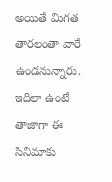అయితే మిగత తారలంతా వారే ఉండనున్నారు.
ఇదిలా ఉంటే తాజాగా ఈ సినిమాకు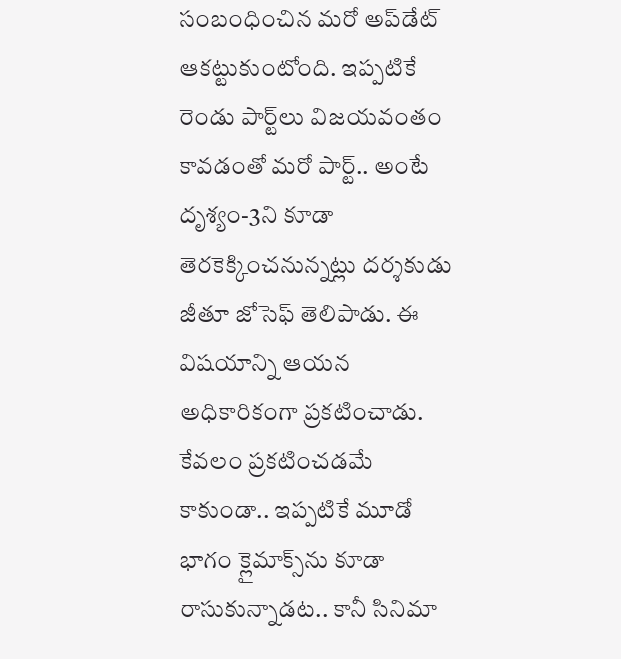సంబంధించిన మరో అప్‌డేట్‌ ఆకట్టుకుంటోంది. ఇప్పటికే రెండు పార్ట్‌లు విజయవంతం కావడంతో మరో పార్ట్‌.. అంటే దృశ్యం-3ని కూడా తెరకెక్కించనున్నట్లు దర్శకుడు జీతూ జోసెఫ్‌ తెలిపాడు. ఈ విషయాన్ని ఆయన అధికారికంగా ప్రకటించాడు. కేవలం ప్రకటించడమే కాకుండా.. ఇప్పటికే మూడో భాగం క్లైమాక్స్‌ను కూడా రాసుకున్నాడట.. కానీ సినిమా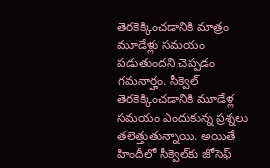తెరకెక్కించడానికి మాత్రం మూడేళ్లు సమయం పడుతుందని చెప్పడం గమనార్హం. సీక్వెల్‌ తెరకెక్కించడానికి మూడేళ్ల సమయం ఎందుకున్న ప్రశ్నలు తలెత్తుతున్నాయి. అయితే హిందీలో సీక్వెల్‌కు జోసెఫ్‌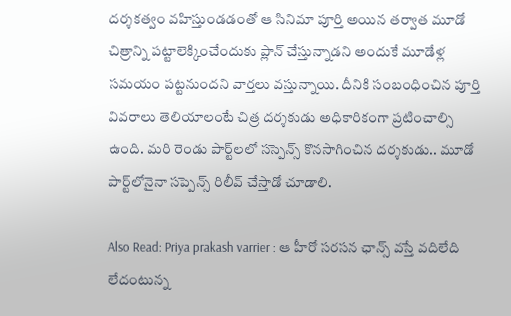దర్శకత్వం వహిస్తుండడంతో ఆ సినిమా పూర్తి అయిన తర్వాత మూడో చిత్రాన్ని పట్టాలెక్కించేందుకు ప్లాన్‌ చేస్తున్నాడని అందుకే మూడేళ్ల సమయం పట్టనుందని వార్తలు వస్తున్నాయి. దీనికి సంబంధించిన పూర్తి వివరాలు తెలియాలంటే చిత్ర దర్శకుడు అధికారికంగా ప్రటించాల్సి ఉంది. మరి రెండు పార్ట్‌లలో సస్పెన్స్‌ కొనసాగించిన దర్శకుడు.. మూడో పార్ట్‌లోనైనా సప్పెన్స్‌ రిలీవ్‌ చేస్తాడో చూడాలి.

Also Read: Priya prakash varrier : ఆ హీరో సరసన ఛాన్స్ వస్తే వదిలేది లేదంటున్న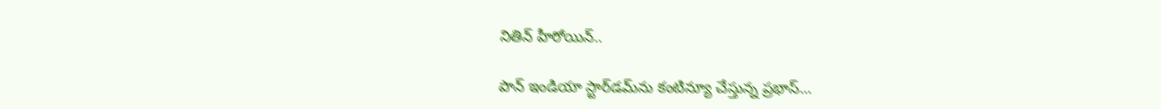నితిన్ హీరోయిన్..

పాన్ ఇండియా స్టార్‌‌‌‌‌డమ్‌‌‌ను కంటిన్యూ చేస్తున్న ప్రభాస్…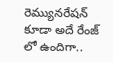రెమ్యునరేషన్ కూడా అదే రేంజ్ లో ఉందిగా..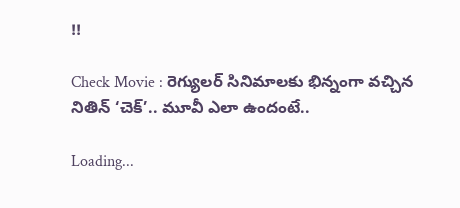!!

Check Movie : రెగ్యులర్‌ సినిమాలకు భిన్నంగా వచ్చిన నితిన్ ‘చెక్‌’.. మూవీ ఎలా ఉందంటే..

Loading...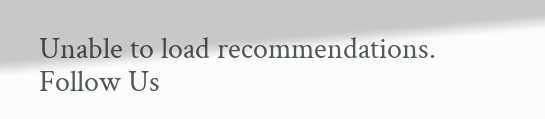Unable to load recommendations.
Follow Us